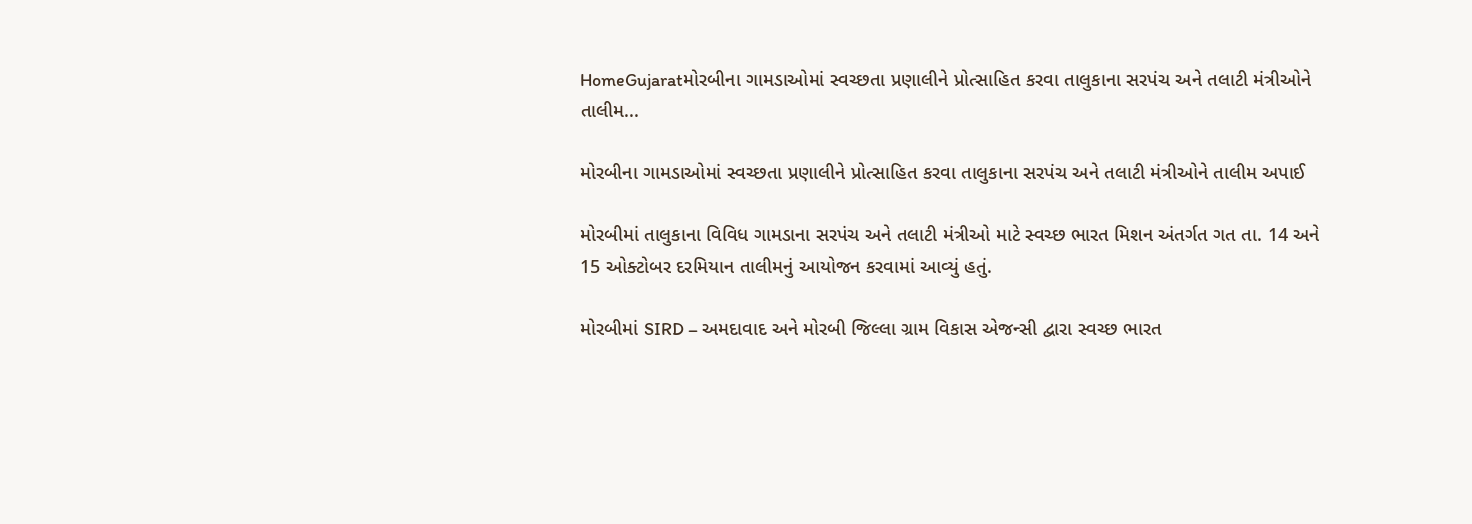HomeGujaratમોરબીના ગામડાઓમાં સ્વચ્છતા પ્રણાલીને પ્રોત્સાહિત કરવા તાલુકાના સરપંચ અને તલાટી મંત્રીઓને તાલીમ...

મોરબીના ગામડાઓમાં સ્વચ્છતા પ્રણાલીને પ્રોત્સાહિત કરવા તાલુકાના સરપંચ અને તલાટી મંત્રીઓને તાલીમ અપાઈ

મોરબીમાં તાલુકાના વિવિધ ગામડાના સરપંચ અને તલાટી મંત્રીઓ માટે સ્વચ્છ ભારત મિશન અંતર્ગત ગત તા. 14 અને 15 ઓક્ટોબર દરમિયાન તાલીમનું આયોજન કરવામાં આવ્યું હતું.

મોરબીમાં SIRD – અમદાવાદ અને મોરબી જિલ્લા ગ્રામ વિકાસ એજન્સી દ્વારા સ્વચ્છ ભારત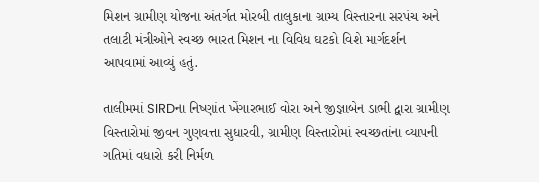મિશન ગ્રામીણ યોજના અંતર્ગત મોરબી તાલુકાના ગ્રામ્ય વિસ્તારના સરપંચ અને તલાટી મંત્રીઓને સ્વચ્છ ભારત મિશન ના વિવિધ ઘટકો વિશે માર્ગદર્શન આપવામાં આવ્યું હતું.

તાલીમમાં SIRDના નિષ્ણાંત ખેંગારભાઈ વોરા અને જીજ્ઞાબેન ડાભી દ્વારા ગ્રામીણ વિસ્તારોમાં જીવન ગુણવત્તા સુધારવી, ગ્રામીણ વિસ્તારોમાં સ્વચ્છતાંના વ્યાપની ગતિમાં વધારો કરી નિર્મળ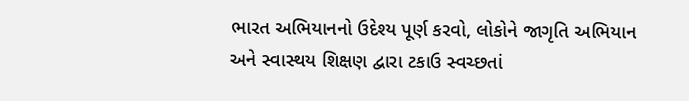ભારત અભિયાનનો ઉદેશ્ય પૂર્ણ કરવો, લોકોને જાગૃતિ અભિયાન અને સ્વાસ્થય શિક્ષણ દ્વારા ટકાઉ સ્વચ્છતાં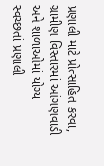પ્રણાલી માટે પ્રોત્સાહિત કરવા, ગ્રામીણ વિસ્તારમાં આંગણવાડી અને શાળાઓમાં યોગ્ય સ્વચ્છતાં પ્રણાલી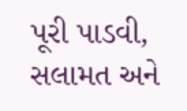પૂરી પાડવી, સલામત અને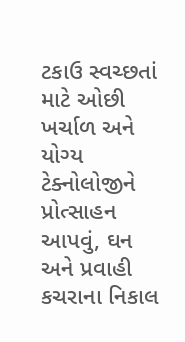ટકાઉ સ્વચ્છતાં માટે ઓછી ખર્ચાળ અને યોગ્ય ટેક્નોલોજીને પ્રોત્સાહન આપવું, ઘન અને પ્રવાહી કચરાના નિકાલ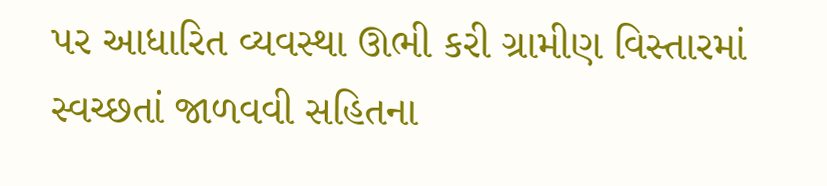પર આધારિત વ્યવસ્થા ઊભી કરી ગ્રામીણ વિસ્તારમાં સ્વચ્છતાં જાળવવી સહિતના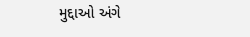મુદ્દાઓ અંગે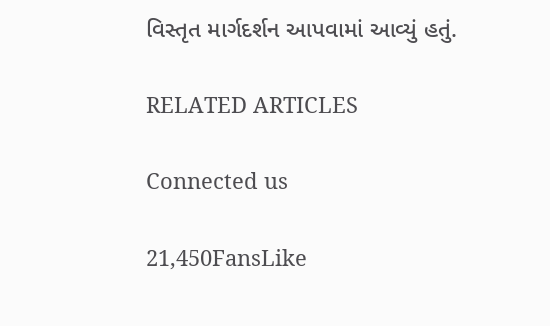વિસ્તૃત માર્ગદર્શન આપવામાં આવ્યું હતું.

RELATED ARTICLES

Connected us

21,450FansLike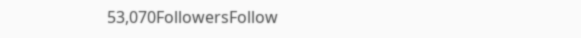53,070FollowersFollow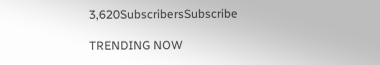3,620SubscribersSubscribe

TRENDING NOW